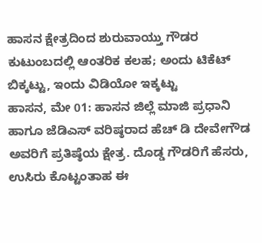ಹಾಸನ ಕ್ಷೇತ್ರದಿಂದ ಶುರುವಾಯ್ತು ಗೌಡರ ಕುಟುಂಬದಲ್ಲಿ ಆಂತರಿಕ ಕಲಹ; ಅಂದು ಟಿಕೆಟ್ ಬಿಕ್ಕಟ್ಟು, ಇಂದು ವಿಡಿಯೋ ಇಕ್ಕಟ್ಟು
ಹಾಸನ, ಮೇ 01: ಹಾಸನ ಜಿಲ್ಲೆ ಮಾಜಿ ಪ್ರಧಾನಿ ಹಾಗೂ ಜೆಡಿಎಸ್ ವರಿಷ್ಠರಾದ ಹೆಚ್ ಡಿ ದೇವೇಗೌಡ ಅವರಿಗೆ ಪ್ರತಿಷ್ಠೆಯ ಕ್ಷೇತ್ರ. ದೊಡ್ಡ ಗೌಡರಿಗೆ ಹೆಸರು, ಉಸಿರು ಕೊಟ್ಟಂತಾಹ ಈ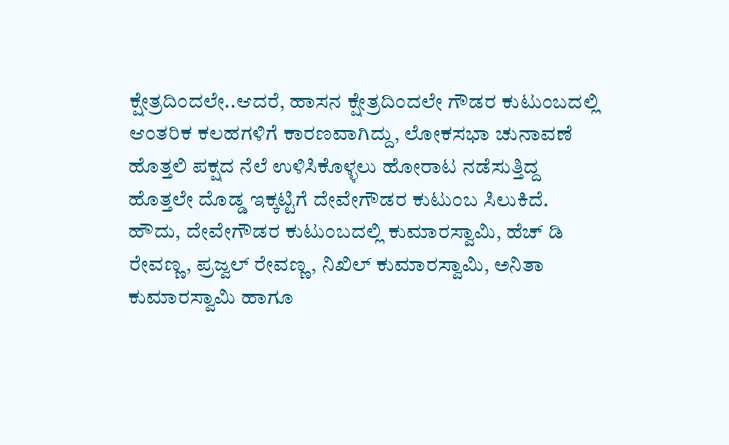ಕ್ಷೇತ್ರದಿಂದಲೇ..ಆದರೆ, ಹಾಸನ ಕ್ಷೇತ್ರದಿಂದಲೇ ಗೌಡರ ಕುಟುಂಬದಲ್ಲಿ ಆಂತರಿಕ ಕಲಹಗಳಿಗೆ ಕಾರಣವಾಗಿದ್ದು, ಲೋಕಸಭಾ ಚುನಾವಣೆ ಹೊತ್ತಲಿ ಪಕ್ಷದ ನೆಲೆ ಉಳಿಸಿಕೊಳ್ಳಲು ಹೋರಾಟ ನಡೆಸುತ್ತಿದ್ದ ಹೊತ್ತಲೇ ದೊಡ್ಡ ಇಕ್ಕಟ್ಟಿಗೆ ದೇವೇಗೌಡರ ಕುಟುಂಬ ಸಿಲುಕಿದೆ.
ಹೌದು, ದೇವೇಗೌಡರ ಕುಟುಂಬದಲ್ಲಿ ಕುಮಾರಸ್ವಾಮಿ, ಹೆಚ್ ಡಿ ರೇವಣ್ಣ, ಪ್ರಜ್ವಲ್ ರೇವಣ್ಣ, ನಿಖಿಲ್ ಕುಮಾರಸ್ವಾಮಿ, ಅನಿತಾ ಕುಮಾರಸ್ವಾಮಿ ಹಾಗೂ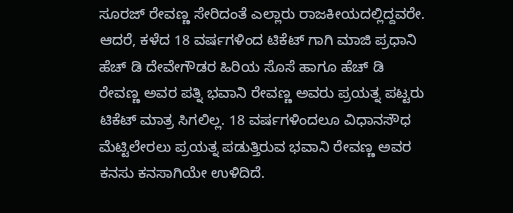ಸೂರಜ್ ರೇವಣ್ಣ ಸೇರಿದಂತೆ ಎಲ್ಲಾರು ರಾಜಕೀಯದಲ್ಲಿದ್ದವರೇ. ಆದರೆ, ಕಳೆದ 18 ವರ್ಷಗಳಿಂದ ಟಿಕೆಟ್ ಗಾಗಿ ಮಾಜಿ ಪ್ರಧಾನಿ ಹೆಚ್ ಡಿ ದೇವೇಗೌಡರ ಹಿರಿಯ ಸೊಸೆ ಹಾಗೂ ಹೆಚ್ ಡಿ ರೇವಣ್ಣ ಅವರ ಪತ್ನಿ ಭವಾನಿ ರೇವಣ್ಣ ಅವರು ಪ್ರಯತ್ನ ಪಟ್ಟರು ಟಿಕೆಟ್ ಮಾತ್ರ ಸಿಗಲಿಲ್ಲ. 18 ವರ್ಷಗಳಿಂದಲೂ ವಿಧಾನಸೌಧ ಮೆಟ್ಟಿಲೇರಲು ಪ್ರಯತ್ನ ಪಡುತ್ತಿರುವ ಭವಾನಿ ರೇವಣ್ಣ ಅವರ ಕನಸು ಕನಸಾಗಿಯೇ ಉಳಿದಿದೆ.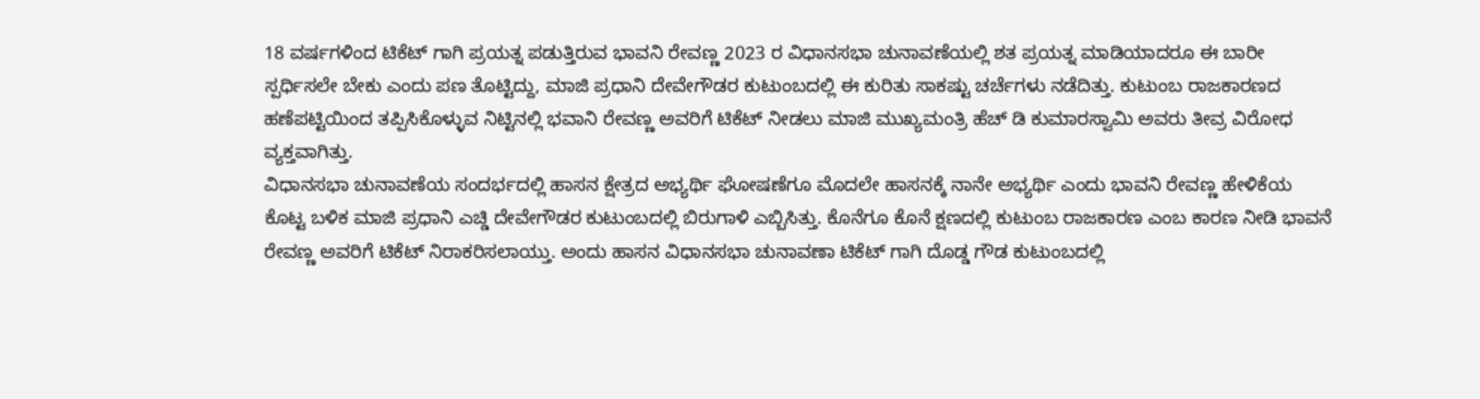18 ವರ್ಷಗಳಿಂದ ಟಿಕೆಟ್ ಗಾಗಿ ಪ್ರಯತ್ನ ಪಡುತ್ತಿರುವ ಭಾವನಿ ರೇವಣ್ಣ 2023 ರ ವಿಧಾನಸಭಾ ಚುನಾವಣೆಯಲ್ಲಿ ಶತ ಪ್ರಯತ್ನ ಮಾಡಿಯಾದರೂ ಈ ಬಾರೀ ಸ್ಪರ್ಧಿಸಲೇ ಬೇಕು ಎಂದು ಪಣ ತೊಟ್ಟಿದ್ದು, ಮಾಜಿ ಪ್ರಧಾನಿ ದೇವೇಗೌಡರ ಕುಟುಂಬದಲ್ಲಿ ಈ ಕುರಿತು ಸಾಕಷ್ಟು ಚರ್ಚೆಗಳು ನಡೆದಿತ್ತು. ಕುಟುಂಬ ರಾಜಕಾರಣದ ಹಣೆಪಟ್ಟಿಯಿಂದ ತಪ್ಪಿಸಿಕೊಳ್ಳುವ ನಿಟ್ಟಿನಲ್ಲಿ ಭವಾನಿ ರೇವಣ್ಣ ಅವರಿಗೆ ಟಿಕೆಟ್ ನೀಡಲು ಮಾಜಿ ಮುಖ್ಯಮಂತ್ರಿ ಹೆಚ್ ಡಿ ಕುಮಾರಸ್ವಾಮಿ ಅವರು ತೀವ್ರ ವಿರೋಧ ವ್ಯಕ್ತವಾಗಿತ್ತು.
ವಿಧಾನಸಭಾ ಚುನಾವಣೆಯ ಸಂದರ್ಭದಲ್ಲಿ ಹಾಸನ ಕ್ಷೇತ್ರದ ಅಭ್ಯರ್ಥಿ ಘೋಷಣೆಗೂ ಮೊದಲೇ ಹಾಸನಕ್ಕೆ ನಾನೇ ಅಭ್ಯರ್ಥಿ ಎಂದು ಭಾವನಿ ರೇವಣ್ಣ ಹೇಳಿಕೆಯ ಕೊಟ್ಟ ಬಳಿಕ ಮಾಜಿ ಪ್ರಧಾನಿ ಎಚ್ಡಿ ದೇವೇಗೌಡರ ಕುಟುಂಬದಲ್ಲಿ ಬಿರುಗಾಳಿ ಎಬ್ಬಿಸಿತ್ತು. ಕೊನೆಗೂ ಕೊನೆ ಕ್ಷಣದಲ್ಲಿ ಕುಟುಂಬ ರಾಜಕಾರಣ ಎಂಬ ಕಾರಣ ನೀಡಿ ಭಾವನೆ ರೇವಣ್ಣ ಅವರಿಗೆ ಟಿಕೆಟ್ ನಿರಾಕರಿಸಲಾಯ್ತು. ಅಂದು ಹಾಸನ ವಿಧಾನಸಭಾ ಚುನಾವಣಾ ಟಿಕೆಟ್ ಗಾಗಿ ದೊಡ್ಡ ಗೌಡ ಕುಟುಂಬದಲ್ಲಿ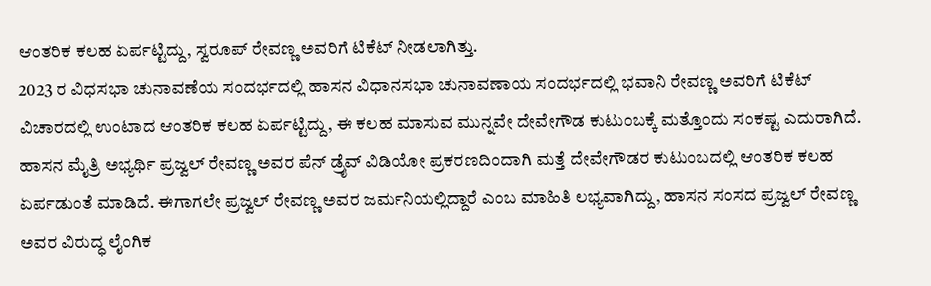ಆಂತರಿಕ ಕಲಹ ಏರ್ಪಟ್ಟಿದ್ದು, ಸ್ವರೂಪ್ ರೇವಣ್ಣ ಅವರಿಗೆ ಟಿಕೆಟ್ ನೀಡಲಾಗಿತ್ತು.
2023 ರ ವಿಧಸಭಾ ಚುನಾವಣೆಯ ಸಂದರ್ಭದಲ್ಲಿ ಹಾಸನ ವಿಧಾನಸಭಾ ಚುನಾವಣಾಯ ಸಂದರ್ಭದಲ್ಲಿ ಭವಾನಿ ರೇವಣ್ಣ ಅವರಿಗೆ ಟಿಕೆಟ್ ವಿಚಾರದಲ್ಲಿ ಉಂಟಾದ ಆಂತರಿಕ ಕಲಹ ಏರ್ಪಟ್ಟಿದ್ದು, ಈ ಕಲಹ ಮಾಸುವ ಮುನ್ನವೇ ದೇವೇಗೌಡ ಕುಟುಂಬಕ್ಕೆ ಮತ್ತೊಂದು ಸಂಕಷ್ಟ ಎದುರಾಗಿದೆ. ಹಾಸನ ಮೈತ್ರಿ ಅಭ್ಯರ್ಥಿ ಪ್ರಜ್ವಲ್ ರೇವಣ್ಣ ಅವರ ಪೆನ್ ಡ್ರೈವ್ ವಿಡಿಯೋ ಪ್ರಕರಣದಿಂದಾಗಿ ಮತ್ತೆ ದೇವೇಗೌಡರ ಕುಟುಂಬದಲ್ಲಿ ಆಂತರಿಕ ಕಲಹ ಏರ್ಪಡುಂತೆ ಮಾಡಿದೆ. ಈಗಾಗಲೇ ಪ್ರಜ್ವಲ್ ರೇವಣ್ಣ ಅವರ ಜರ್ಮನಿಯಲ್ಲಿದ್ದಾರೆ ಎಂಬ ಮಾಹಿತಿ ಲಭ್ಯವಾಗಿದ್ದು, ಹಾಸನ ಸಂಸದ ಪ್ರಜ್ವಲ್ ರೇವಣ್ಣ ಅವರ ವಿರುದ್ಧ ಲೈಂಗಿಕ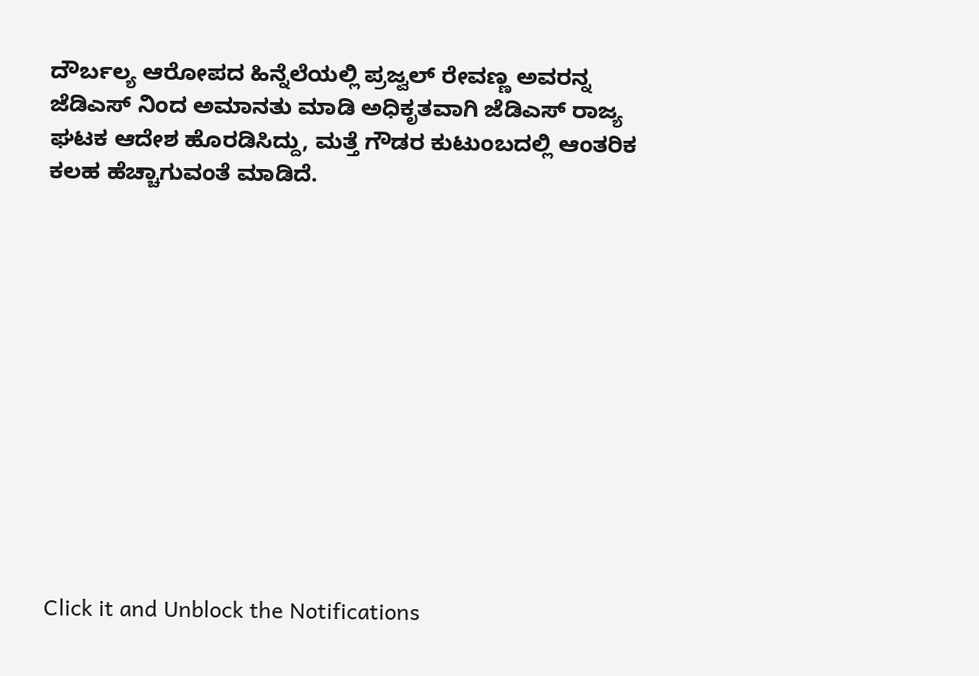ದೌರ್ಬಲ್ಯ ಆರೋಪದ ಹಿನ್ನೆಲೆಯಲ್ಲಿ ಪ್ರಜ್ವಲ್ ರೇವಣ್ಣ ಅವರನ್ನ ಜೆಡಿಎಸ್ ನಿಂದ ಅಮಾನತು ಮಾಡಿ ಅಧಿಕೃತವಾಗಿ ಜೆಡಿಎಸ್ ರಾಜ್ಯ ಘಟಕ ಆದೇಶ ಹೊರಡಿಸಿದ್ದು, ಮತ್ತೆ ಗೌಡರ ಕುಟುಂಬದಲ್ಲಿ ಆಂತರಿಕ ಕಲಹ ಹೆಚ್ಚಾಗುವಂತೆ ಮಾಡಿದೆ.












Click it and Unblock the Notifications